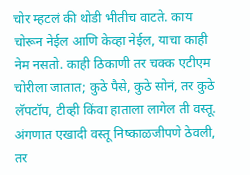चोर म्हटलं की थोडी भीतीच वाटते. काय चोरून नेईल आणि केव्हा नेईल, याचा काही नेम नसतो. काही ठिकाणी तर चक्क एटीएम चोरीला जातात; कुठे पैसे, कुठे सोनं, तर कुठे लॅपटॉप, टीव्ही किंवा हाताला लागेल ती वस्तू. अंगणात एखादी वस्तू निष्काळजीपणे ठेवली, तर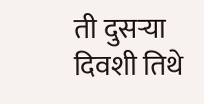ती दुसऱ्या दिवशी तिथे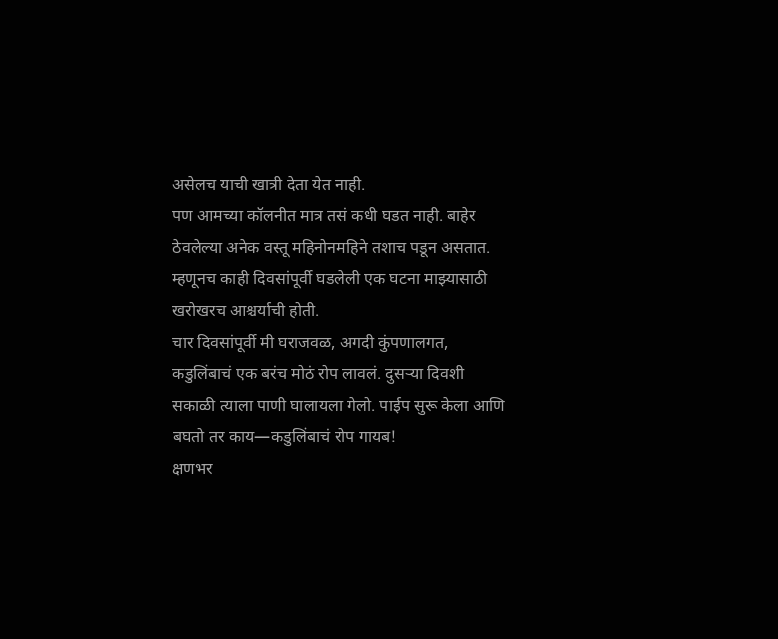असेलच याची खात्री देता येत नाही.
पण आमच्या कॉलनीत मात्र तसं कधी घडत नाही. बाहेर ठेवलेल्या अनेक वस्तू महिनोनमहिने तशाच पडून असतात. म्हणूनच काही दिवसांपूर्वी घडलेली एक घटना माझ्यासाठी खरोखरच आश्चर्याची होती.
चार दिवसांपूर्वी मी घराजवळ, अगदी कुंपणालगत, कडुलिंबाचं एक बरंच मोठं रोप लावलं. दुसऱ्या दिवशी सकाळी त्याला पाणी घालायला गेलो. पाईप सुरू केला आणि बघतो तर काय—कडुलिंबाचं रोप गायब!
क्षणभर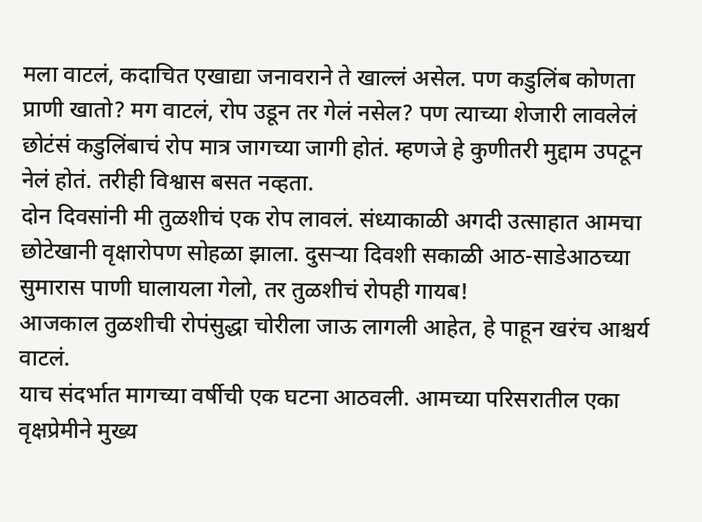मला वाटलं, कदाचित एखाद्या जनावराने ते खाल्लं असेल. पण कडुलिंब कोणता प्राणी खातो? मग वाटलं, रोप उडून तर गेलं नसेल? पण त्याच्या शेजारी लावलेलं छोटंसं कडुलिंबाचं रोप मात्र जागच्या जागी होतं. म्हणजे हे कुणीतरी मुद्दाम उपटून नेलं होतं. तरीही विश्वास बसत नव्हता.
दोन दिवसांनी मी तुळशीचं एक रोप लावलं. संध्याकाळी अगदी उत्साहात आमचा छोटेखानी वृक्षारोपण सोहळा झाला. दुसऱ्या दिवशी सकाळी आठ-साडेआठच्या सुमारास पाणी घालायला गेलो, तर तुळशीचं रोपही गायब!
आजकाल तुळशीची रोपंसुद्धा चोरीला जाऊ लागली आहेत, हे पाहून खरंच आश्चर्य वाटलं.
याच संदर्भात मागच्या वर्षीची एक घटना आठवली. आमच्या परिसरातील एका वृक्षप्रेमीने मुख्य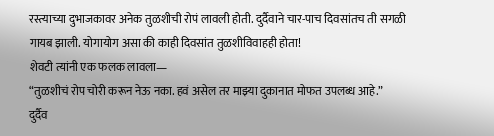रस्त्याच्या दुभाजकावर अनेक तुळशीची रोपं लावली होती. दुर्दैवाने चार-पाच दिवसांतच ती सगळी गायब झाली. योगायोग असा की काही दिवसांत तुळशीविवाहही होता!
शेवटी त्यांनी एक फलक लावला—
“तुळशीचं रोप चोरी करून नेऊ नका. हवं असेल तर माझ्या दुकानात मोफत उपलब्ध आहे.”
दुर्दैव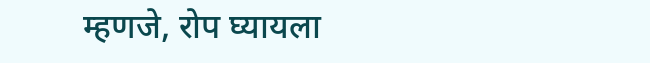म्हणजे, रोप घ्यायला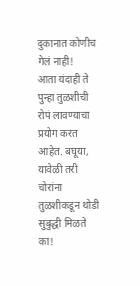दुकानात कोणीच गेलं नाही!
आता यंदाही ते पुन्हा तुळशीची रोपं लावण्याचा प्रयोग करत आहेत. बघूया, यावेळी तरी चोरांना तुळशीकडून थोडी सुबुद्धी मिळते का!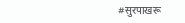#सुरपाखरू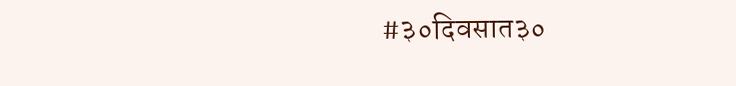#३०दिवसात३०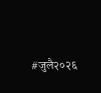#जुलै२०२६